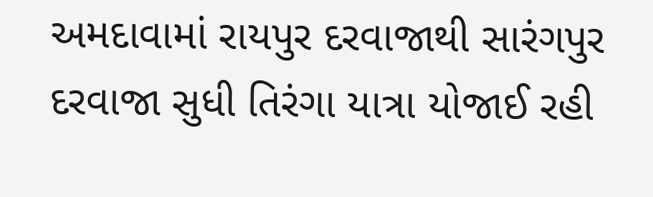અમદાવામાં રાયપુર દરવાજાથી સારંગપુર દરવાજા સુધી તિરંગા યાત્રા યોજાઈ રહી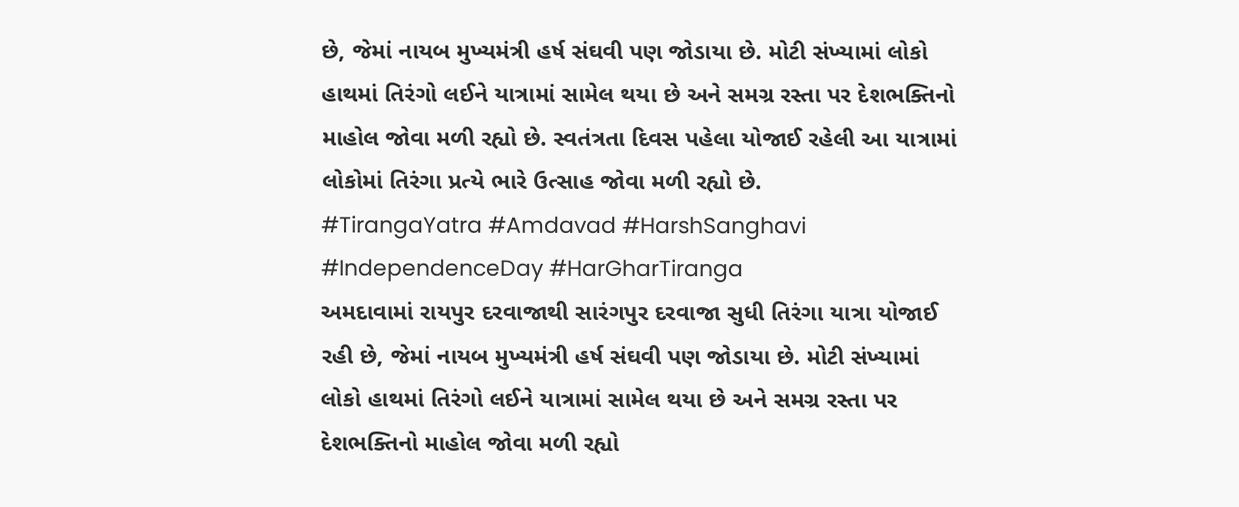છે, જેમાં નાયબ મુખ્યમંત્રી હર્ષ સંઘવી પણ જોડાયા છે. મોટી સંખ્યામાં લોકો હાથમાં તિરંગો લઈને યાત્રામાં સામેલ થયા છે અને સમગ્ર રસ્તા પર દેશભક્તિનો માહોલ જોવા મળી રહ્યો છે. સ્વતંત્રતા દિવસ પહેલા યોજાઈ રહેલી આ યાત્રામાં લોકોમાં તિરંગા પ્રત્યે ભારે ઉત્સાહ જોવા મળી રહ્યો છે.
#TirangaYatra #Amdavad #HarshSanghavi #IndependenceDay #HarGharTiranga
અમદાવામાં રાયપુર દરવાજાથી સારંગપુર દરવાજા સુધી તિરંગા યાત્રા યોજાઈ રહી છે, જેમાં નાયબ મુખ્યમંત્રી હર્ષ સંઘવી પણ જોડાયા છે. મોટી સંખ્યામાં લોકો હાથમાં તિરંગો લઈને યાત્રામાં સામેલ થયા છે અને સમગ્ર રસ્તા પર દેશભક્તિનો માહોલ જોવા મળી રહ્યો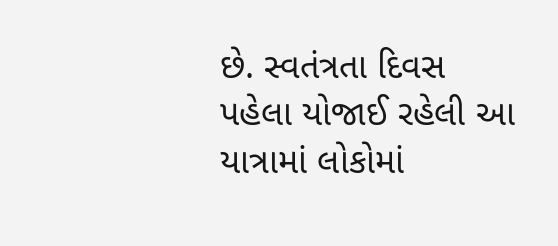છે. સ્વતંત્રતા દિવસ પહેલા યોજાઈ રહેલી આ યાત્રામાં લોકોમાં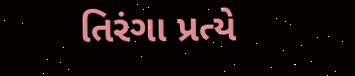તિરંગા પ્રત્યે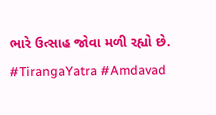ભારે ઉત્સાહ જોવા મળી રહ્યો છે.
#TirangaYatra #Amdavad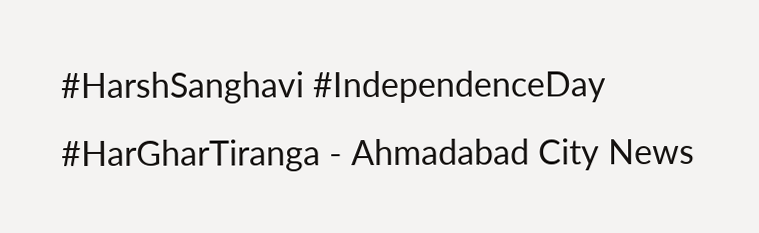#HarshSanghavi #IndependenceDay #HarGharTiranga - Ahmadabad City News